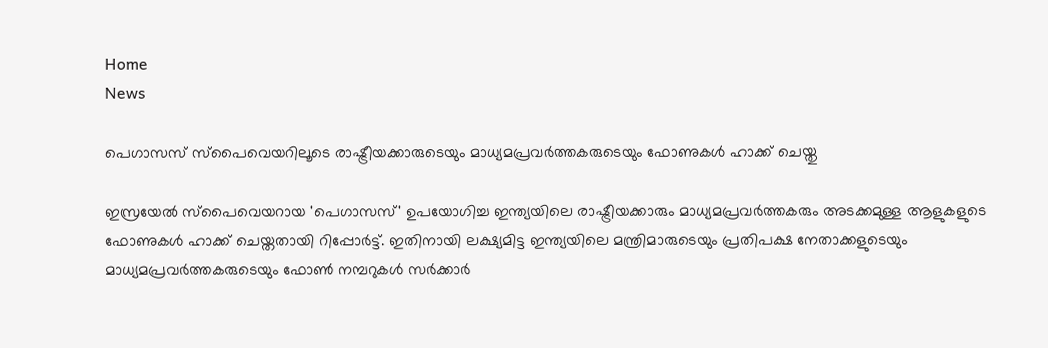Home
News

പെഗാസസ് സ്പൈവെയറിലൂടെ രാഷ്ട്രീയക്കാരുടെയും മാധ്യമപ്രവർത്തകരുടെയും ഫോണുകൾ ഹാക്ക് ചെയ്തു

ഇസ്രയേൽ സ്പൈവെയറായ 'പെഗാസസ്' ഉപയോഗിച്ച ഇന്ത്യയിലെ രാഷ്ട്രീയക്കാരും മാധ്യമപ്രവർത്തകരും അടക്കമുള്ള ആളുകളുടെ ഫോണുകൾ ഹാക്ക് ചെയ്തതായി റിപ്പോർട്ട്. ഇതിനായി ലക്ഷ്യമിട്ട ഇന്ത്യയിലെ മന്ത്രിമാരുടെയും പ്രതിപക്ഷ നേതാക്കളുടെയും മാധ്യമപ്രവർത്തകരുടെയും ഫോൺ നമ്പറുകൾ സർക്കാർ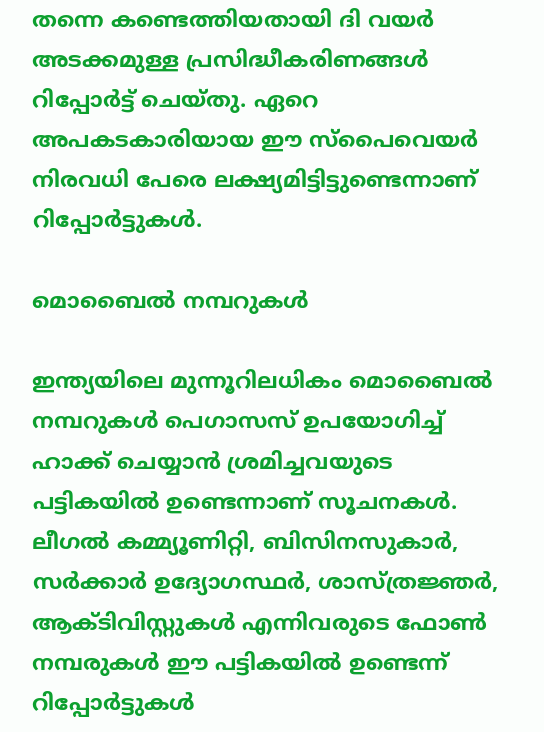തന്നെ കണ്ടെത്തിയതായി ദി വയർ അടക്കമുള്ള പ്രസിദ്ധീകരിണങ്ങൾ റിപ്പോർട്ട് ചെയ്തു. ഏറെ അപകടകാരിയായ ഈ സ്പൈവെയർ നിരവധി പേരെ ലക്ഷ്യമിട്ടിട്ടുണ്ടെന്നാണ് റിപ്പോർട്ടുകൾ.

മൊബൈൽ നമ്പറുകൾ

ഇന്ത്യയിലെ മുന്നൂറിലധികം മൊബൈൽ നമ്പറുകൾ പെഗാസസ് ഉപയോഗിച്ച് ഹാക്ക് ചെയ്യാൻ ശ്രമിച്ചവയുടെ പട്ടികയിൽ ഉണ്ടെന്നാണ് സൂചനകൾ. ലീഗൽ കമ്മ്യൂണിറ്റി, ബിസിനസുകാർ, സർക്കാർ ഉദ്യോഗസ്ഥർ, ശാസ്ത്രജ്ഞർ, ആക്ടിവിസ്റ്റുകൾ എന്നിവരുടെ ഫോൺ നമ്പരുകൾ ഈ പട്ടികയിൽ ഉണ്ടെന്ന് റിപ്പോർട്ടുകൾ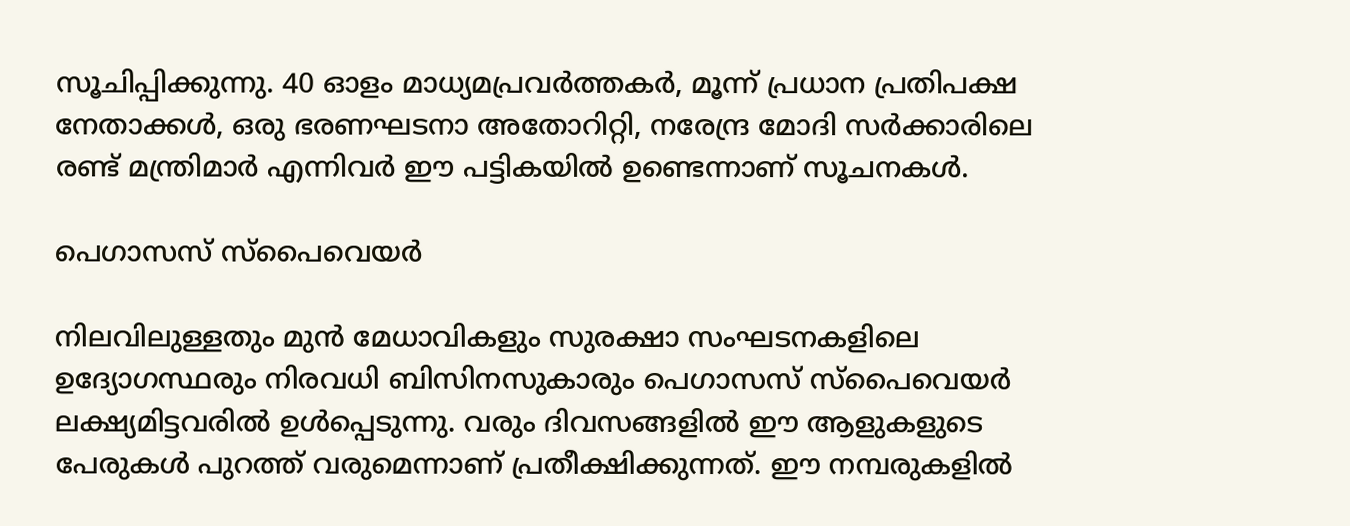സൂചിപ്പിക്കുന്നു. 40 ഓളം മാധ്യമപ്രവർത്തകർ, മൂന്ന് പ്രധാന പ്രതിപക്ഷ നേതാക്കൾ, ഒരു ഭരണഘടനാ അതോറിറ്റി, നരേന്ദ്ര മോദി സർക്കാരിലെ രണ്ട് മന്ത്രിമാർ എന്നിവർ ഈ പട്ടികയിൽ ഉണ്ടെന്നാണ് സൂചനകൾ.

പെഗാസസ് സ്പൈവെയർ

നിലവിലുള്ളതും മുൻ മേധാവികളും സുരക്ഷാ സംഘടനകളിലെ ഉദ്യോഗസ്ഥരും നിരവധി ബിസിനസുകാരും പെഗാസസ് സ്പൈവെയർ ലക്ഷ്യമിട്ടവരിൽ ഉൾപ്പെടുന്നു. വരും ദിവസങ്ങളിൽ ഈ ആളുകളുടെ പേരുകൾ പുറത്ത് വരുമെന്നാണ് പ്രതീക്ഷിക്കുന്നത്. ഈ നമ്പരുകളിൽ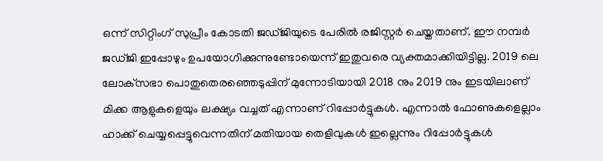ഒന്ന് സിറ്റിംഗ് സുപ്രീം കോടതി ജഡ്ജിയുടെ പേരിൽ രജിസ്റ്റർ ചെയ്തതാണ്. ഈ നമ്പർ ജഡ്ജി ഇപ്പോഴും ഉപയോഗിക്കുന്നുണ്ടോയെന്ന് ഇതുവരെ വ്യക്തമാക്കിയിട്ടില്ല. 2019 ലെ ലോക്‌സഭാ പൊതുതെരഞ്ഞെടുപ്പിന് മുന്നോടിയായി 2018 നും 2019 നും ഇടയിലാണ് മിക്ക ആളുകളെയും ലക്ഷ്യം വച്ചത് എന്നാണ് റിപ്പോർട്ടുകൾ. എന്നാൽ ഫോണുകളെല്ലാം ഹാക്ക് ചെയ്യപ്പെട്ടുവെന്നതിന് മതിയായ തെളിവുകൾ ഇല്ലെന്നും റിപ്പോർട്ടുകൾ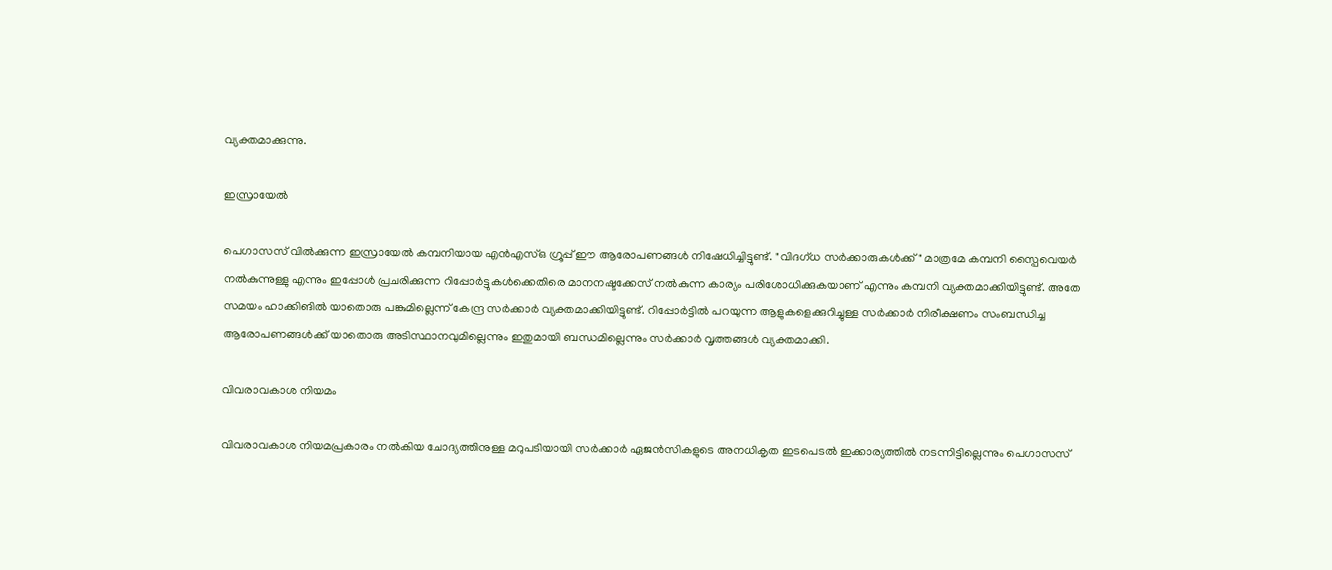വ്യക്തമാക്കുന്നു.

ഇസ്രായേൽ

പെഗാസസ് വിൽക്കുന്ന ഇസ്രായേൽ കമ്പനിയായ എൻ‌എസ്‌ഒ ഗ്രൂപ്പ് ഈ ആരോപണങ്ങൾ നിഷേധിച്ചിട്ടുണ്ട്. "വിദഗ്ധ സർക്കാരുകൾക്ക്" മാത്രമേ കമ്പനി സ്പൈവെയർ നൽകുന്നുള്ളു എന്നും ഇപ്പോൾ പ്രചരിക്കുന്ന റിപ്പോർട്ടുകൾക്കെതിരെ മാനനഷ്ടക്കേസ് നൽകുന്ന കാര്യം പരിശോധിക്കുകയാണ് എന്നും കമ്പനി വ്യക്തമാക്കിയിട്ടുണ്ട്. അതേ സമയം ഹാക്കിങിൽ യാതൊരു പങ്കുമില്ലെന്ന് കേന്ദ്ര സർക്കാർ വ്യക്തമാക്കിയിട്ടുണ്ട്. റിപ്പോർട്ടിൽ പറയുന്ന ആളുകളെക്കുറിച്ചുള്ള സർക്കാർ നിരീക്ഷണം സംബന്ധിച്ച ആരോപണങ്ങൾക്ക് യാതൊരു അടിസ്ഥാനവുമില്ലെന്നും ഇതുമായി ബന്ധമില്ലെന്നും സർക്കാർ വൃത്തങ്ങൾ വ്യക്തമാക്കി.

വിവരാവകാശ നിയമം

വിവരാവകാശ നിയമപ്രകാരം നൽകിയ ചോദ്യത്തിനുള്ള മറുപടിയായി സർക്കാർ ഏജൻസികളുടെ അനധികൃത ഇടപെടൽ ഇക്കാര്യത്തിൽ നടന്നിട്ടില്ലെന്നും പെഗാസസ്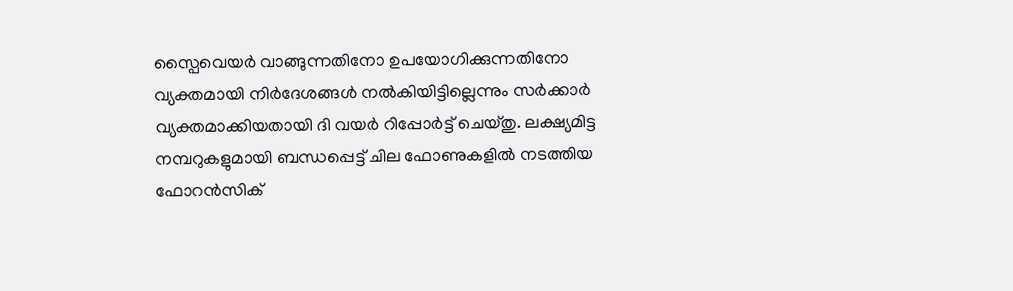സ്പൈവെയർ വാങ്ങുന്നതിനോ ഉപയോഗിക്കുന്നതിനോ വ്യക്തമായി നിർദേശങ്ങൾ നൽകിയിട്ടില്ലെന്നും സർക്കാർ വ്യക്തമാക്കിയതായി ദി വയർ റിപ്പോർട്ട് ചെയ്തു. ലക്ഷ്യമിട്ട നമ്പറുകളുമായി ബന്ധപ്പെട്ട് ചില ഫോണുകളിൽ നടത്തിയ ഫോറൻസിക്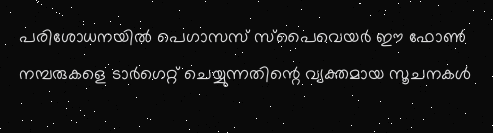പരിശോധനയിൽ പെഗാസസ് സ്പൈവെയർ ഈ ഫോൺ നമ്പരുകളെ ടാർഗെറ്റ് ചെയ്യുന്നതിന്റെ വ്യക്തമായ സൂചനകൾ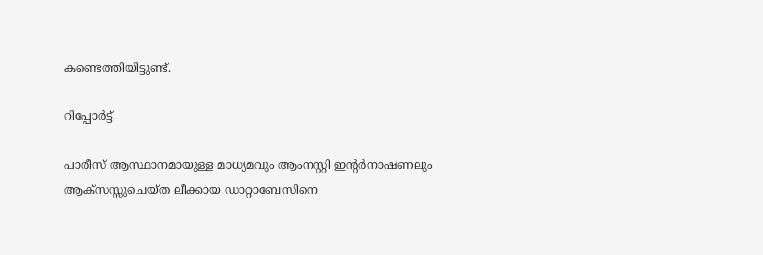കണ്ടെത്തിയിട്ടുണ്ട്.

റിപ്പോർട്ട്

പാരീസ് ആസ്ഥാനമായുള്ള മാധ്യമവും ആംനസ്റ്റി ഇന്റർനാഷണലും ആക്‌സസ്സുചെയ്‌ത ലീക്കായ ഡാറ്റാബേസിനെ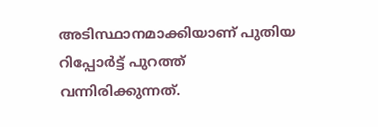അടിസ്ഥാനമാക്കിയാണ് പുതിയ റിപ്പോർട്ട് പുറത്ത് വന്നിരിക്കുന്നത്.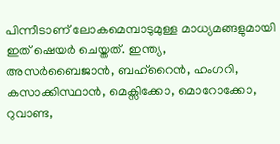പിന്നീടാണ് ലോകമെമ്പാടുമുള്ള മാധ്യമങ്ങളുമായി ഇത് ഷെയർ ചെയ്തത്. ഇന്ത്യ, അസർബൈജാൻ, ബഹ്‌റൈൻ, ഹംഗറി, കസാക്കിസ്ഥാൻ, മെക്സിക്കോ, മൊറോക്കോ, റുവാണ്ട,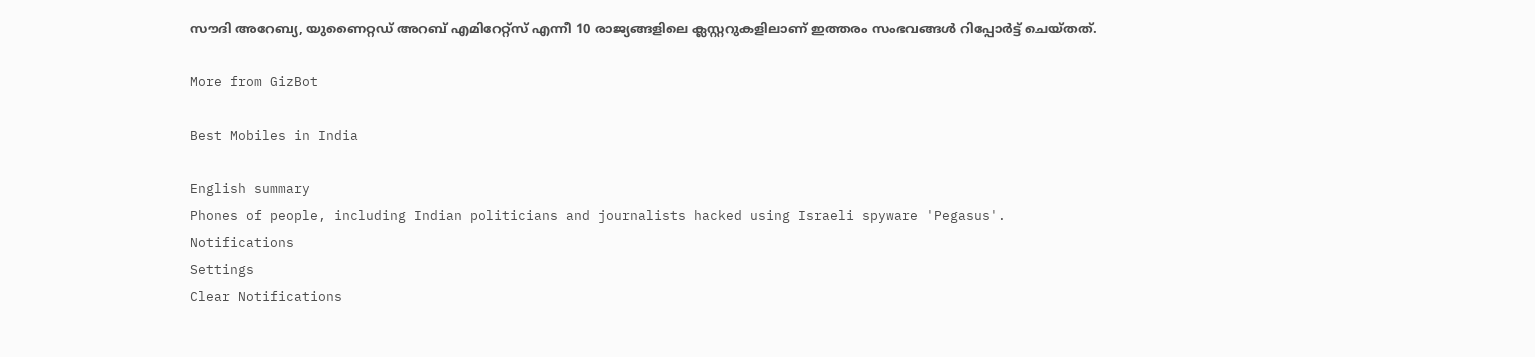സൗദി അറേബ്യ, യുണൈറ്റഡ് അറബ് എമിറേറ്റ്സ് എന്നീ 10 രാജ്യങ്ങളിലെ ക്ലസ്റ്ററുകളിലാണ് ഇത്തരം സംഭവങ്ങൾ റിപ്പോർട്ട് ചെയ്തത്.

More from GizBot

Best Mobiles in India

English summary
Phones of people, including Indian politicians and journalists hacked using Israeli spyware 'Pegasus'.
Notifications
Settings
Clear Notifications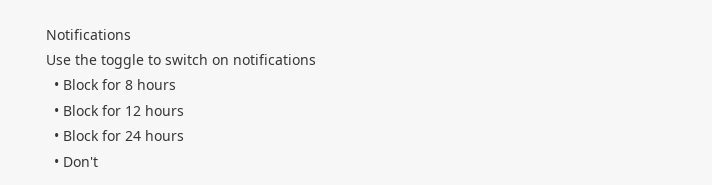Notifications
Use the toggle to switch on notifications
  • Block for 8 hours
  • Block for 12 hours
  • Block for 24 hours
  • Don't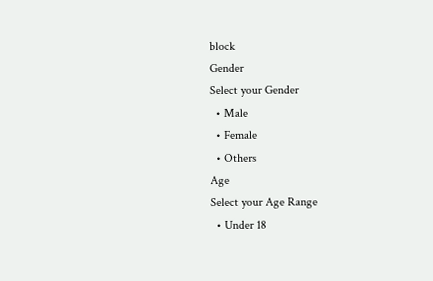block
Gender
Select your Gender
  • Male
  • Female
  • Others
Age
Select your Age Range
  • Under 18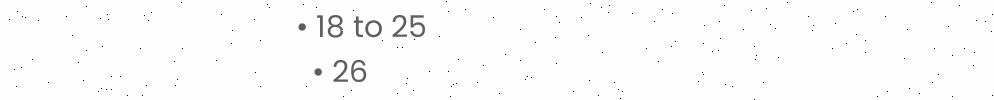• 18 to 25
  • 26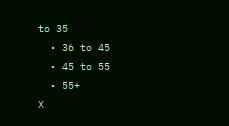to 35
  • 36 to 45
  • 45 to 55
  • 55+
X